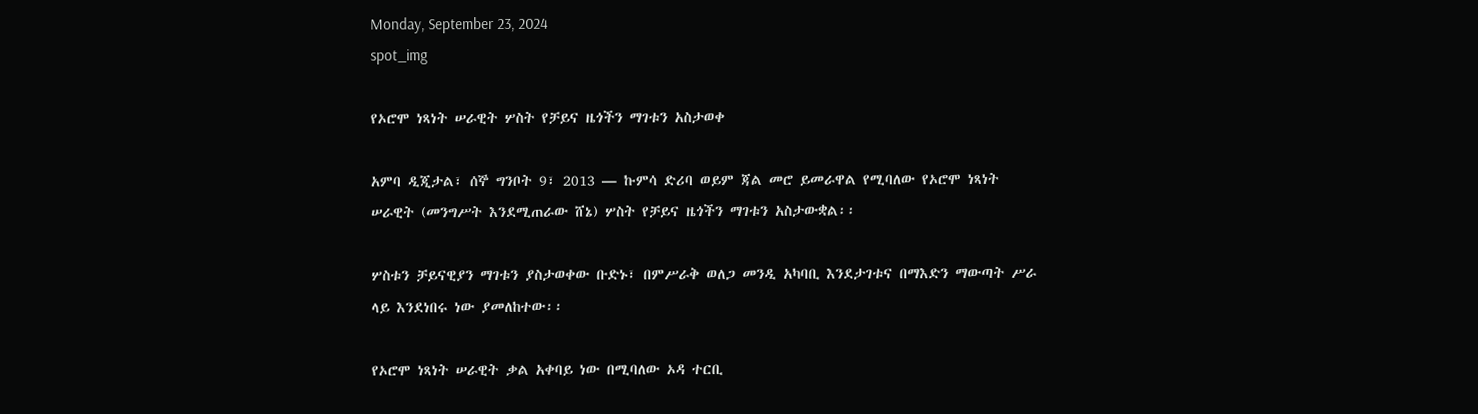Monday, September 23, 2024
spot_img

የኦሮሞ ነጻነት ሠራዊት ሦስት የቻይና ዜጎችን ማገቱን አስታወቀ

አምባ ዲጂታል፣ ሰኞ ግንቦት 9፣ 2013 ― ኩምሳ ድሪባ ወይም ጃል መሮ ይመራዋል የሚባለው የኦሮሞ ነጻነት ሠራዊት (መንግሥት እንደሚጠራው ሸኔ) ሦስት የቻይና ዜጎችን ማገቱን አስታውቋል፡፡

ሦስቱን ቻይናዊያን ማገቱን ያስታወቀው ቡድኑ፣ በምሥራቅ ወለጋ መንዲ አካባቢ እንደታገቱና በማእድን ማውጣት ሥራ ላይ እንደነበሩ ነው ያመለከተው፡፡

የኦሮሞ ነጻነት ሠራዊት ቃል አቀባይ ነው በሚባለው ኦዳ ተርቢ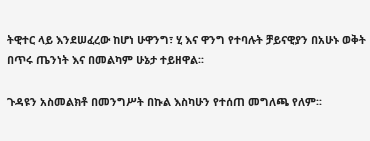ትዊተር ላይ እንደሠፈረው ከሆነ ሁዋንግ፣ ሂ እና ዋንግ የተባሉት ቻይናዊያን በአሁኑ ወቅት በጥሩ ጤንነት እና በመልካም ሁኔታ ተይዘዋል፡፡

ጉዳዩን አስመልክቶ በመንግሥት በኩል እስካሁን የተሰጠ መግለጫ የለም፡፡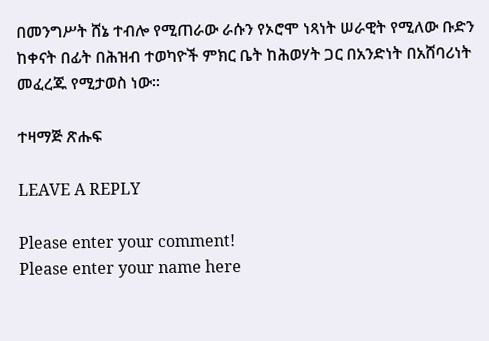በመንግሥት ሸኔ ተብሎ የሚጠራው ራሱን የኦሮሞ ነጻነት ሠራዊት የሚለው ቡድን ከቀናት በፊት በሕዝብ ተወካዮች ምክር ቤት ከሕወሃት ጋር በአንድነት በአሸባሪነት መፈረጁ የሚታወስ ነው፡፡

ተዛማጅ ጽሑፍ

LEAVE A REPLY

Please enter your comment!
Please enter your name here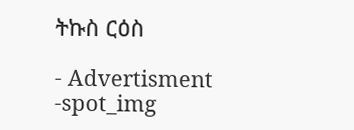ትኩስ ርዕስ

- Advertisment -spot_img